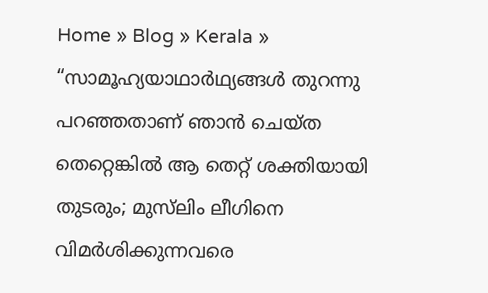Home » Blog » Kerala » “സാമൂഹ്യയാഥാർഥ്യങ്ങൾ തുറന്നു പറഞ്ഞതാണ് ഞാൻ ചെയ്‌ത തെറ്റെങ്കിൽ ആ തെറ്റ് ശക്തിയായി തുടരും; മുസ്‍ലിം ലീഗിനെ വിമർശിക്കുന്നവരെ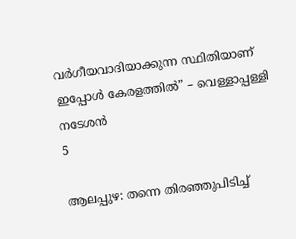വർഗീയവാദിയാക്കുന്ന സ്ഥിതിയാണ് ഇപ്പോൾ കേരളത്തിൽ” – വെള്ളാപ്പള്ളി നടേശൻ
5

ആലപ്പുഴ: തന്നെ തിരഞ്ഞുപിടിച്ച്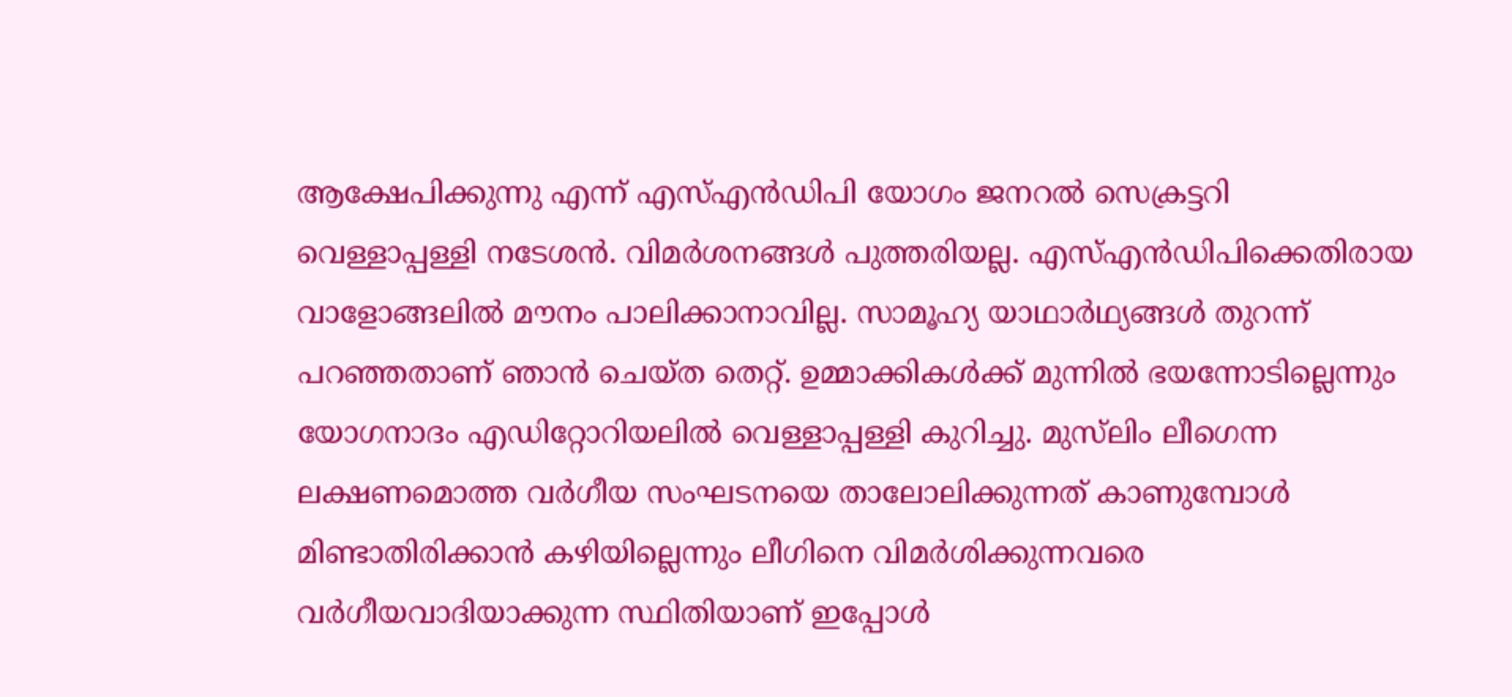ആക്ഷേപിക്കുന്നു എന്ന് എസ്എൻഡിപി യോഗം ജനറൽ സെക്രട്ടറി വെള്ളാപ്പള്ളി നടേശൻ. വിമർശനങ്ങൾ പുത്തരിയല്ല. എസ്എൻഡിപിക്കെതിരായ വാളോങ്ങലിൽ മൗനം പാലിക്കാനാവില്ല. സാമൂഹ്യ യാഥാർഥ്യങ്ങൾ തുറന്ന് പറഞ്ഞതാണ് ഞാൻ ചെയ്ത തെറ്റ്. ഉമ്മാക്കികൾക്ക് മുന്നിൽ ഭയന്നോടില്ലെന്നും യോഗനാദം എഡിറ്റോറിയലിൽ വെള്ളാപ്പള്ളി കുറിച്ചു. മുസ്‍ലിം ലീഗെന്ന ലക്ഷണമൊത്ത വര്‍ഗീയ സംഘടനയെ താലോലിക്കുന്നത് കാണുമ്പോൾ മിണ്ടാതിരിക്കാൻ കഴിയില്ലെന്നും ലീഗിനെ വിമര്‍ശിക്കുന്നവരെ വര്‍ഗീയവാദിയാക്കുന്ന സ്ഥിതിയാണ് ഇപ്പോൾ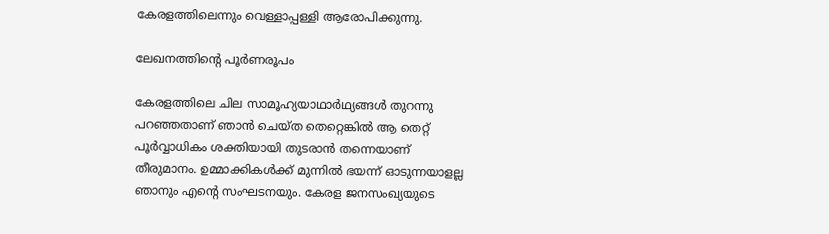കേരളത്തിലെന്നും വെള്ളാപ്പള്ളി ആരോപിക്കുന്നു.

ലേഖനത്തിന്റെ പൂർണരൂപം

കേരളത്തിലെ ചില സാമൂഹ്യയാഥാർഥ്യങ്ങൾ തുറന്നു പറഞ്ഞതാണ് ഞാൻ ചെയ്‌ത തെറ്റെങ്കിൽ ആ തെറ്റ് പൂർവ്വാധികം ശക്തിയായി തുടരാൻ തന്നെയാണ് തീരുമാനം. ഉമ്മാക്കികൾക്ക് മുന്നിൽ ഭയന്ന് ഓടുന്നയാളല്ല ഞാനും എൻ്റെ സംഘടനയും. കേരള ജനസംഖ്യയുടെ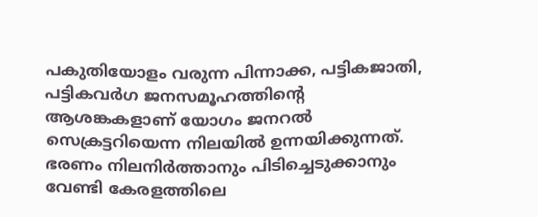പകുതിയോളം വരുന്ന പിന്നാക്ക, പട്ടികജാതി, പട്ടികവർഗ ജനസമൂഹത്തിൻ്റെ ആശങ്കകളാണ് യോഗം ജനറൽ സെക്രട്ടറിയെന്ന നിലയിൽ ഉന്നയിക്കുന്നത്. ഭരണം നിലനിർത്താനും പിടിച്ചെടുക്കാനും വേണ്ടി കേരളത്തിലെ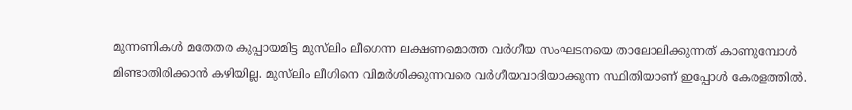മുന്നണികൾ മതേതര കുപ്പായമിട്ട മുസ്‍ലിം ലീഗെന്ന ലക്ഷണമൊത്ത വർഗീയ സംഘടനയെ താലോലിക്കുന്നത് കാണുമ്പോൾ മിണ്ടാതിരിക്കാൻ കഴിയില്ല. മുസ്‍ലിം ലീഗിനെ വിമർശിക്കുന്നവരെ വർഗീയവാദിയാക്കുന്ന സ്ഥിതിയാണ് ഇപ്പോൾ കേരളത്തിൽ.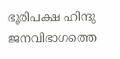ഭൂരിപക്ഷ ഹിന്ദു ജനവിഭാഗത്തെ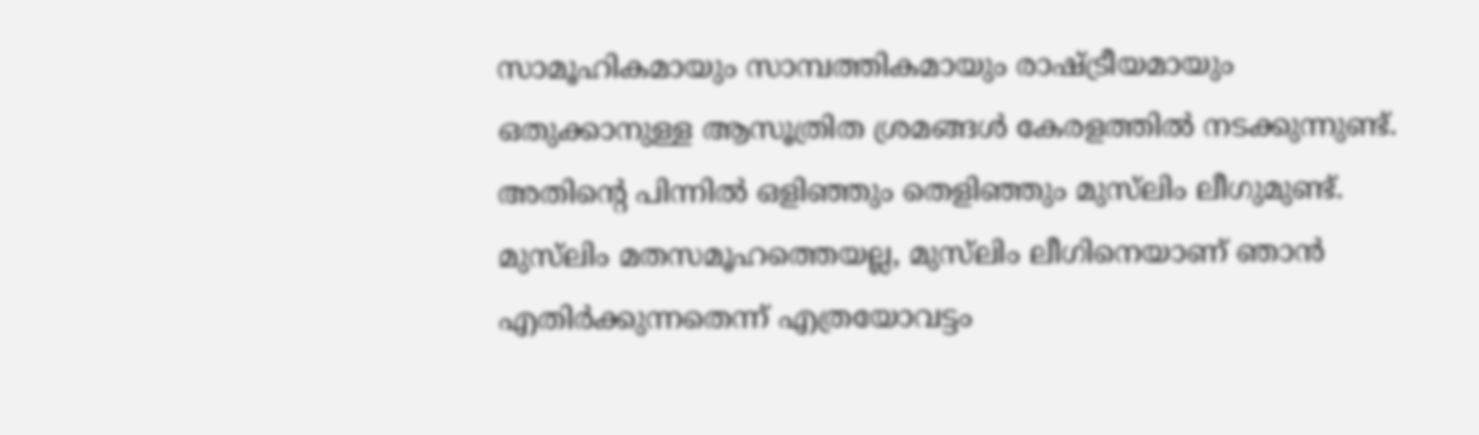സാമൂഹികമായും സാമ്പത്തികമായും രാഷ്ട്രീയമായും ഒതുക്കാനുള്ള ആസൂത്രിത ശ്രമങ്ങൾ കേരളത്തിൽ നടക്കുന്നുണ്ട്. അതിന്റെ പിന്നിൽ ഒളിഞ്ഞും തെളിഞ്ഞും മുസ്‍ലിം ലീഗുമുണ്ട്. മുസ്‍ലിം മതസമൂഹത്തെയല്ല, മുസ്‍ലിം ലീഗിനെയാണ് ഞാൻ എതിർക്കുന്നതെന്ന് എത്രയോവട്ടം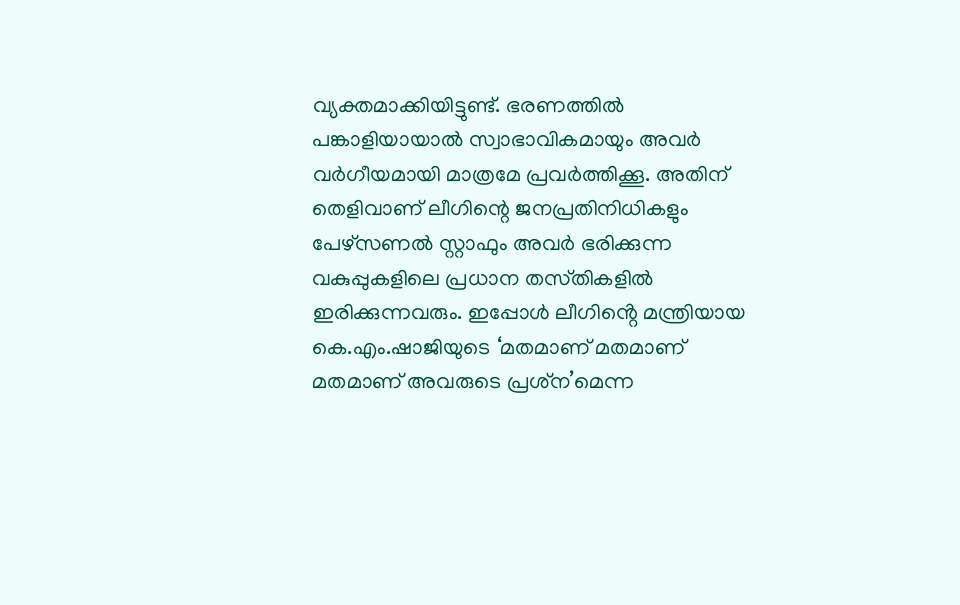വ്യക്തമാക്കിയിട്ടുണ്ട്. ഭരണത്തിൽ പങ്കാളിയായാൽ സ്വാഭാവികമായും അവർ വർഗീയമായി മാത്രമേ പ്രവർത്തിക്കൂ. അതിന് തെളിവാണ് ലീഗിന്റെ ജനപ്രതിനിധികളും പേഴ്‌സണൽ സ്റ്റാഫും അവർ ഭരിക്കുന്ന വകുപ്പുകളിലെ പ്രധാന തസ്‌തികളിൽ ഇരിക്കുന്നവരും. ഇപ്പോൾ ലീഗിൻ്റെ മന്ത്രിയായ കെ.എം.ഷാജിയുടെ ‘മതമാണ് മതമാണ് മതമാണ് അവരുടെ പ്രശ്‌ന’മെന്ന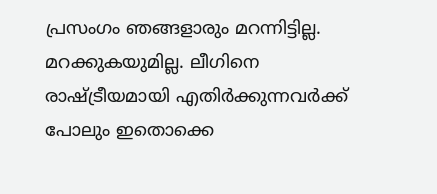പ്രസംഗം ഞങ്ങളാരും മറന്നിട്ടില്ല. മറക്കുകയുമില്ല. ലീഗിനെ രാഷ്ട്രീയമായി എതിർക്കുന്നവർക്ക് പോലും ഇതൊക്കെ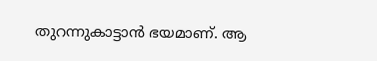തുറന്നുകാട്ടാൻ ഭയമാണ്. ആ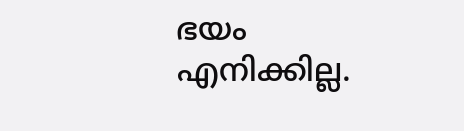ഭയം എനിക്കില്ല.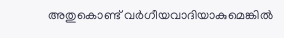അതുകൊണ്ട് വർഗീയവാദിയാകുമെങ്കിൽ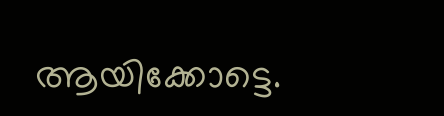ആയിക്കോട്ടെ.